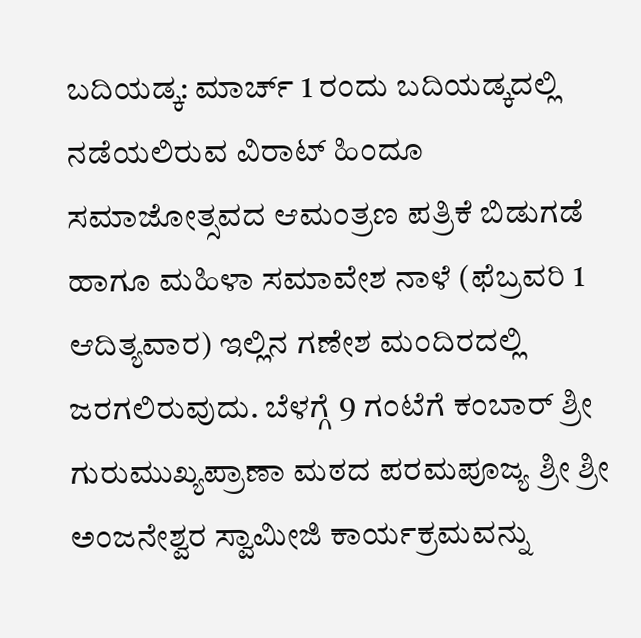ಬದಿಯಡ್ಕ: ಮಾರ್ಚ್ 1 ರಂದು ಬದಿಯಡ್ಕದಲ್ಲಿ ನಡೆಯಲಿರುವ ವಿರಾಟ್ ಹಿಂದೂ ಸಮಾಜೋತ್ಸವದ ಆಮಂತ್ರಣ ಪತ್ರಿಕೆ ಬಿಡುಗಡೆ ಹಾಗೂ ಮಹಿಳಾ ಸಮಾವೇಶ ನಾಳೆ (ಫೆಬ್ರವರಿ 1 ಆದಿತ್ಯವಾರ) ಇಲ್ಲಿನ ಗಣೇಶ ಮಂದಿರದಲ್ಲಿ ಜರಗಲಿರುವುದು. ಬೆಳಗ್ಗೆ 9 ಗಂಟೆಗೆ ಕಂಬಾರ್ ಶ್ರೀ ಗುರುಮುಖ್ಯಪ್ರಾಣಾ ಮಠದ ಪರಮಪೂಜ್ಯ ಶ್ರೀ ಶ್ರೀ ಅಂಜನೇಶ್ವರ ಸ್ವಾಮೀಜಿ ಕಾರ್ಯಕ್ರಮವನ್ನು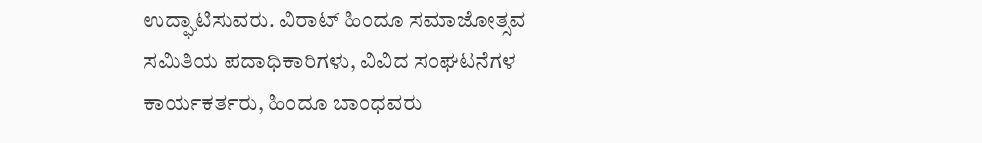ಉದ್ಘಾಟಿಸುವರು. ವಿರಾಟ್ ಹಿಂದೂ ಸಮಾಜೋತ್ಸವ ಸಮಿತಿಯ ಪದಾಧಿಕಾರಿಗಳು, ವಿವಿದ ಸಂಘಟನೆಗಳ ಕಾರ್ಯಕರ್ತರು, ಹಿಂದೂ ಬಾಂಧವರು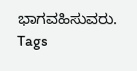ಭಾಗವಹಿಸುವರು.
Tags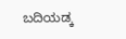ಬದಿಯಡ್ಕ